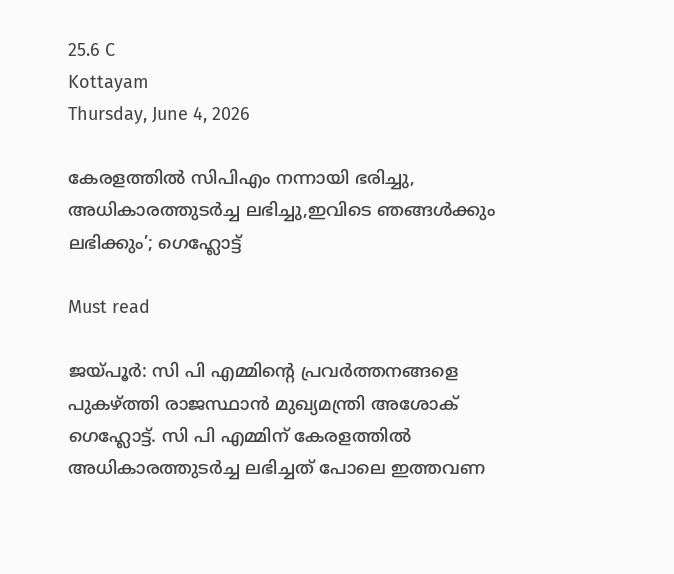25.6 C
Kottayam
Thursday, June 4, 2026

കേരളത്തിൽ സിപിഎം നന്നായി ഭരിച്ചു, അധികാരത്തുടർച്ച ലഭിച്ചു,ഇവിടെ ഞങ്ങൾക്കും ലഭിക്കും’; ഗെഹ്ലോട്ട്

Must read

ജയ്പൂർ: സി പി എമ്മിന്റെ പ്രവർത്തനങ്ങളെ പുകഴ്ത്തി രാജസ്ഥാൻ മുഖ്യമന്ത്രി അശോക് ഗെഹ്ലോട്ട്. സി പി എമ്മിന് കേരളത്തിൽ അധികാരത്തുടർച്ച ലഭിച്ചത് പോലെ ഇത്തവണ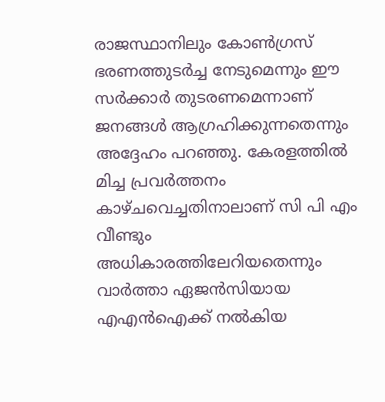രാജസ്ഥാനിലും കോൺഗ്രസ് ഭരണത്തുടർച്ച നേടുമെന്നും ഈ സർക്കാർ തുടരണമെന്നാണ് ജനങ്ങൾ ആഗ്രഹിക്കുന്നതെന്നും അദ്ദേഹം പറഞ്ഞു. കേരളത്തിൽ മിച്ച പ്രവർത്തനം കാഴ്ചവെച്ചതിനാലാണ് സി പി എം വീണ്ടും അധികാരത്തിലേറിയതെന്നും വാർത്താ ഏജൻസിയായ എഎൻഐക്ക് നൽകിയ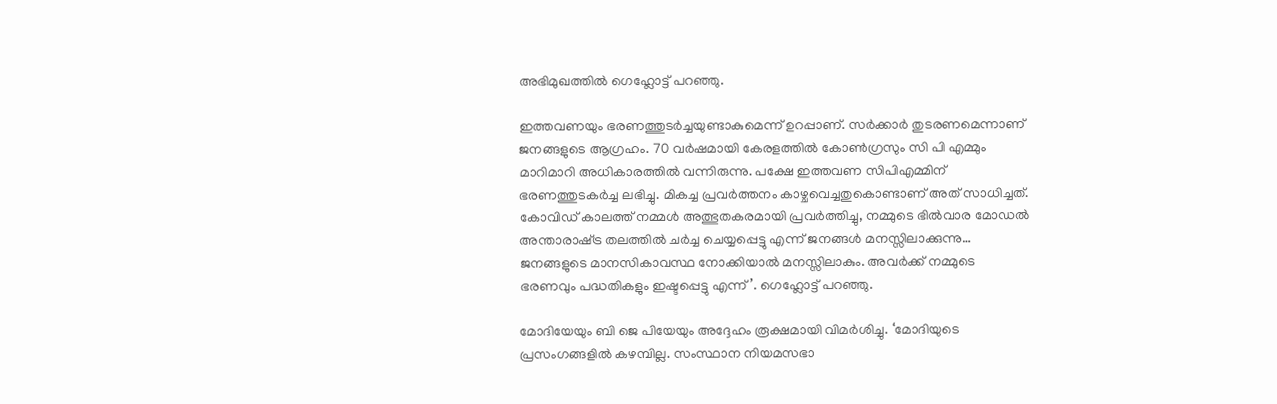അഭിമുഖത്തിൽ ഗെഹ്ലോട്ട് പറഞ്ഞു.

ഇത്തവണയും ഭരണത്തുടർച്ചയുണ്ടാകുമെന്ന് ഉറപ്പാണ്. സർക്കാർ തുടരണമെന്നാണ് ജനങ്ങളുടെ ആഗ്രഹം. 70 വർഷമായി കേരളത്തിൽ കോൺഗ്രസും സി പി എമ്മും മാറിമാറി അധികാരത്തിൽ വന്നിരുന്നു. പക്ഷേ ഇത്തവണ സിപിഎമ്മിന് ഭരണത്തുടകർച്ച ലഭിച്ചു. മികച്ച പ്രവർത്തനം കാഴ്ചവെച്ചതുകൊണ്ടാണ് അത് സാധിച്ചത്. കോവിഡ് കാലത്ത് നമ്മൾ അത്ഭുതകരമായി പ്രവർത്തിച്ചു, നമ്മുടെ ഭിൽവാര മോഡൽ അന്താരാഷ്‌ട്ര തലത്തിൽ ചർച്ച ചെയ്യപ്പെട്ടു എന്ന് ജനങ്ങൾ മനസ്സിലാക്കുന്നു… ജനങ്ങളുടെ മാനസികാവസ്ഥ നോക്കിയാൽ മനസ്സിലാകും. അവർക്ക് നമ്മുടെ ഭരണവും പദ്ധതികളും ഇഷ്ടപ്പെട്ടു എന്ന്’. ഗെഹ്ലോട്ട് പറഞ്ഞു.

മോദിയേയും ബി ജെ പിയേയും അദ്ദേഹം രൂക്ഷമായി വിമർശിച്ചു. ‘മോദിയുടെ പ്രസംഗങ്ങളിൽ കഴമ്പില്ല. സംസ്ഥാന നിയമസഭാ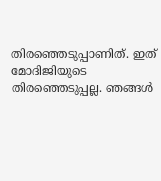തിരഞ്ഞെടുപ്പാണിത്. ഇത് മോദിജിയുടെ തിരഞ്ഞെടുപ്പല്ല. ഞങ്ങൾ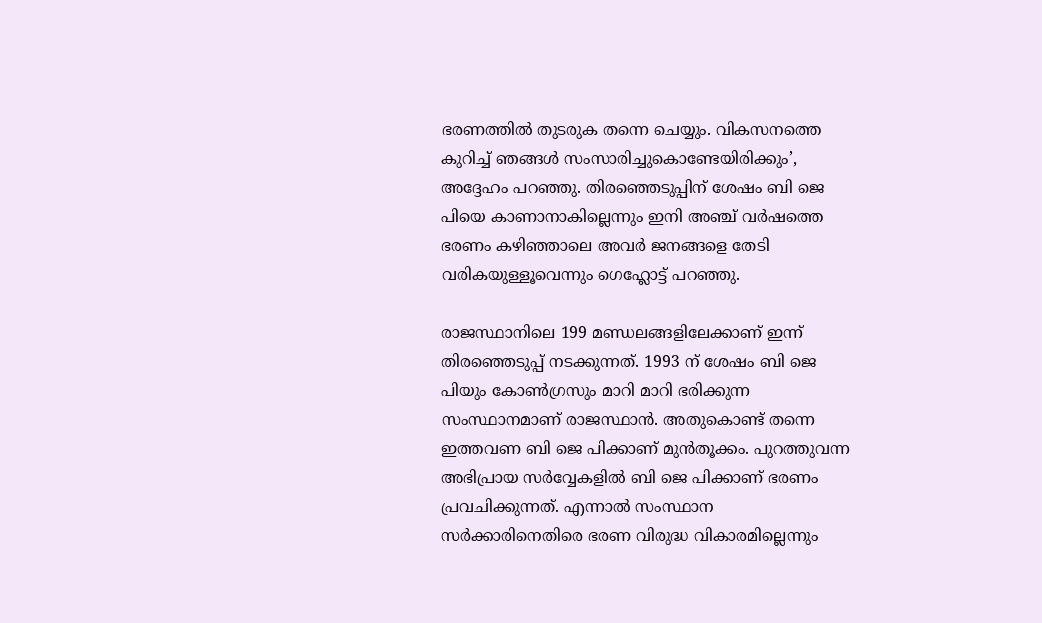ഭരണത്തിൽ തുടരുക തന്നെ ചെയ്യും. വികസനത്തെ കുറിച്ച് ഞങ്ങൾ സംസാരിച്ചുകൊണ്ടേയിരിക്കും’, അദ്ദേഹം പറഞ്ഞു. തിരഞ്ഞെടുപ്പിന് ശേഷം ബി ജെ പിയെ കാണാനാകില്ലെന്നും ഇനി അഞ്ച് വർഷത്തെ ഭരണം കഴിഞ്ഞാലെ അവർ ജനങ്ങളെ തേടി വരികയുള്ളൂവെന്നും ഗെഹ്ലോട്ട് പറഞ്ഞു.

രാജസ്ഥാനിലെ 199 മണ്ഡലങ്ങളിലേക്കാണ് ഇന്ന് തിരഞ്ഞെടുപ്പ് നടക്കുന്നത്. 1993 ന് ശേഷം ബി ജെ പിയും കോൺഗ്രസും മാറി മാറി ഭരിക്കുന്ന സംസ്ഥാനമാണ് രാജസ്ഥാൻ. അതുകൊണ്ട് തന്നെ ഇത്തവണ ബി ജെ പിക്കാണ് മുൻതൂക്കം. പുറത്തുവന്ന അഭിപ്രായ സർവ്വേകളിൽ ബി ജെ പിക്കാണ് ഭരണം പ്രവചിക്കുന്നത്. എന്നാൽ സംസ്ഥാന സർക്കാരിനെതിരെ ഭരണ വിരുദ്ധ വികാരമില്ലെന്നും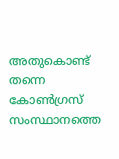അതുകൊണ്ട് തന്നെ കോൺഗ്രസ് സംസ്ഥാനത്തെ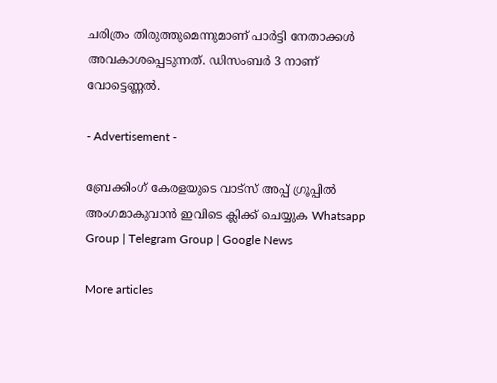ചരിത്രം തിരുത്തുമെന്നുമാണ് പാർട്ടി നേതാക്കൾ അവകാശപ്പെടുന്നത്. ഡിസംബർ 3 നാണ് വോട്ടെണ്ണൽ.

- Advertisement -

ബ്രേക്കിംഗ് കേരളയുടെ വാട്സ് അപ്പ് ഗ്രൂപ്പിൽ അംഗമാകുവാൻ ഇവിടെ ക്ലിക്ക് ചെയ്യുക Whatsapp Group | Telegram Group | Google News

More articles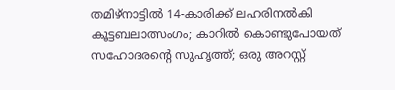തമിഴ്നാട്ടിൽ 14-കാരിക്ക് ലഹരിനൽകി കൂട്ടബലാത്സംഗം; കാറിൽ കൊണ്ടുപോയത് സഹോദരന്റെ സുഹൃത്ത്; ഒരു അറസ്റ്റ്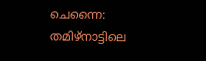ചെന്നൈ: തമിഴ്നാട്ടിലെ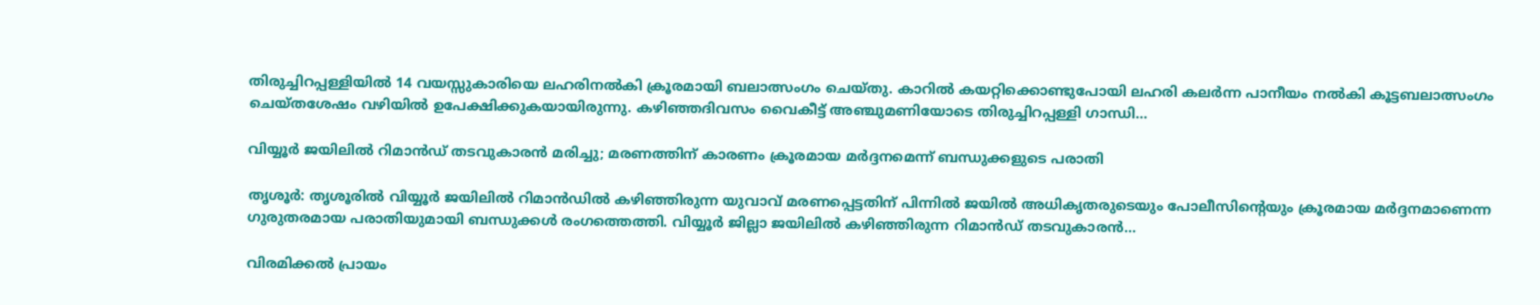തിരുച്ചിറപ്പള്ളിയിൽ 14 വയസ്സുകാരിയെ ലഹരിനൽകി ക്രൂരമായി ബലാത്സംഗം ചെയ്തു. കാറിൽ കയറ്റിക്കൊണ്ടുപോയി ലഹരി കലർന്ന പാനീയം നൽകി കൂട്ടബലാത്സംഗം ചെയ്തശേഷം വഴിയിൽ ഉപേക്ഷിക്കുകയായിരുന്നു. കഴിഞ്ഞദിവസം വൈകീട്ട് അഞ്ചുമണിയോടെ തിരുച്ചിറപ്പള്ളി ഗാന്ധി...

വിയ്യൂർ ജയിലിൽ റിമാൻഡ് തടവുകാരൻ മരിച്ചു; മരണത്തിന് കാരണം ക്രൂരമായ മർദ്ദനമെന്ന് ബന്ധുക്കളുടെ പരാതി

തൃശൂർ: തൃശൂരിൽ വിയ്യൂർ ജയിലിൽ റിമാൻഡിൽ കഴിഞ്ഞിരുന്ന യുവാവ് മരണപ്പെട്ടതിന് പിന്നിൽ ജയിൽ അധികൃതരുടെയും പോലീസിന്റെയും ക്രൂരമായ മർദ്ദനമാണെന്ന ഗുരുതരമായ പരാതിയുമായി ബന്ധുക്കൾ രംഗത്തെത്തി. വിയ്യൂർ ജില്ലാ ജയിലിൽ കഴിഞ്ഞിരുന്ന റിമാൻഡ് തടവുകാരൻ...

വിരമിക്കൽ പ്രായം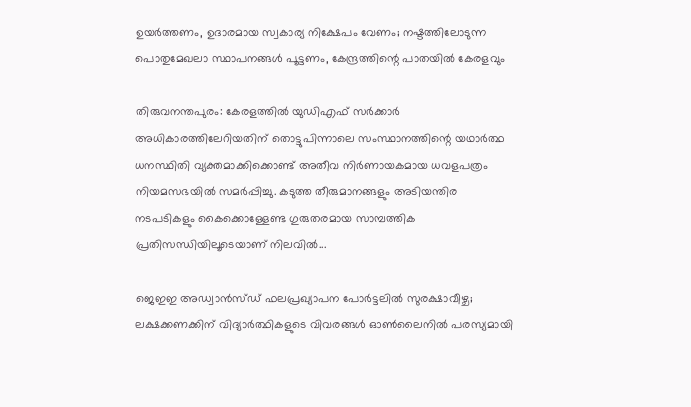ഉയർത്തണം, ഉദാരമായ സ്വകാര്യ നിക്ഷേപം വേണം; നഷ്ടത്തിലോടുന്ന പൊതുമേഖലാ സ്ഥാപനങ്ങള്‍ പൂട്ടണം, കേന്ദ്രത്തിന്റെ പാതയില്‍ കേരളവും

തിരുവനന്തപുരം: കേരളത്തിൽ യുഡിഎഫ് സർക്കാർ അധികാരത്തിലേറിയതിന് തൊട്ടുപിന്നാലെ സംസ്ഥാനത്തിന്റെ യഥാർത്ഥ ധനസ്ഥിതി വ്യക്തമാക്കിക്കൊണ്ട് അതീവ നിർണായകമായ ധവളപത്രം നിയമസഭയിൽ സമർപ്പിച്ചു. കടുത്ത തീരുമാനങ്ങളും അടിയന്തിര നടപടികളും കൈക്കൊള്ളേണ്ട ഗുരുതരമായ സാമ്പത്തിക പ്രതിസന്ധിയിലൂടെയാണ് നിലവിൽ...

ജെഇഇ അഡ്വാൻസ്ഡ് ഫലപ്രഖ്യാപന പോർട്ടലിൽ സുരക്ഷാവീഴ്ച; ലക്ഷക്കണക്കിന് വിദ്യാർത്ഥികളുടെ വിവരങ്ങൾ ഓൺലൈനിൽ പരസ്യമായി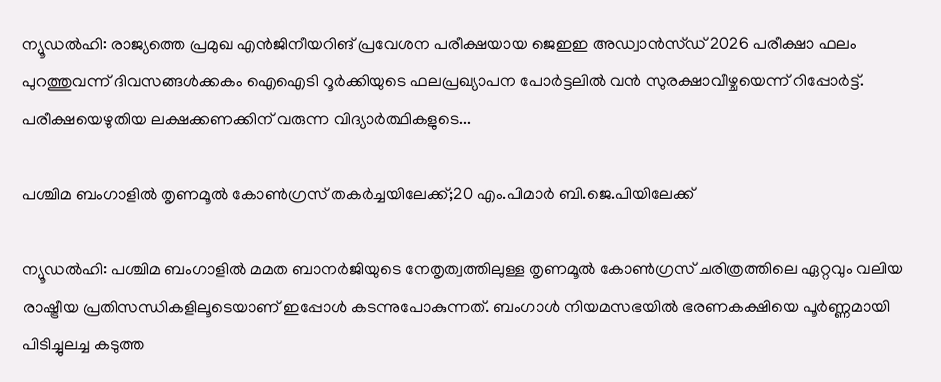ന്യൂഡൽഹി: രാജ്യത്തെ പ്രമുഖ എൻജിനീയറിങ് പ്രവേശന പരീക്ഷയായ ജെഇഇ അഡ്വാൻസ്ഡ് 2026 പരീക്ഷാ ഫലം പുറത്തുവന്ന് ദിവസങ്ങൾക്കകം ഐഐടി റൂർക്കിയുടെ ഫലപ്രഖ്യാപന പോർട്ടലിൽ വൻ സുരക്ഷാവീഴ്ചയെന്ന് റിപ്പോർട്ട്. പരീക്ഷയെഴുതിയ ലക്ഷക്കണക്കിന് വരുന്ന വിദ്യാർത്ഥികളുടെ...

പശ്ചിമ ബംഗാളിൽ തൃണമൂൽ കോൺഗ്രസ് തകർച്ചയിലേക്ക്;20 എം.പിമാര്‍ ബി.ജെ.പിയിലേക്ക്‌

ന്യൂഡൽഹി: പശ്ചിമ ബംഗാളിൽ മമത ബാനർജിയുടെ നേതൃത്വത്തിലുള്ള തൃണമൂൽ കോൺഗ്രസ് ചരിത്രത്തിലെ ഏറ്റവും വലിയ രാഷ്ട്രീയ പ്രതിസന്ധികളിലൂടെയാണ് ഇപ്പോൾ കടന്നുപോകുന്നത്. ബംഗാൾ നിയമസഭയിൽ ഭരണകക്ഷിയെ പൂർണ്ണമായി പിടിച്ചുലച്ച കടുത്ത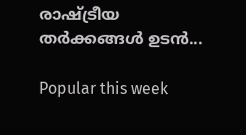രാഷ്ട്രീയ തർക്കങ്ങൾ ഉടൻ...

Popular this week